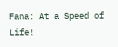Fana: At a Speed of Life!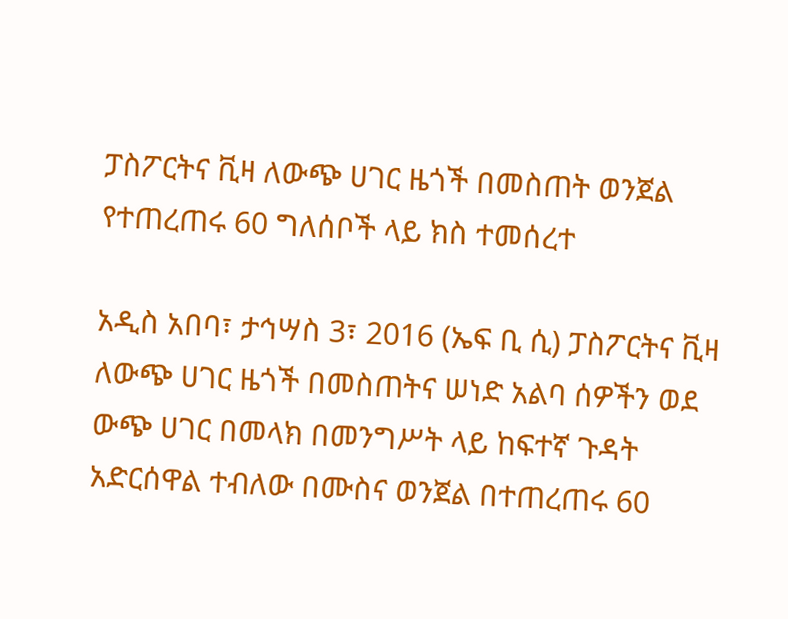ፓስፖርትና ቪዛ ለውጭ ሀገር ዜጎች በመስጠት ወንጀል የተጠረጠሩ 60 ግለሰቦች ላይ ክስ ተመሰረተ

አዲስ አበባ፣ ታኅሣስ 3፣ 2016 (ኤፍ ቢ ሲ) ፓስፖርትና ቪዛ ለውጭ ሀገር ዜጎች በመስጠትና ሠነድ አልባ ሰዎችን ወደ ውጭ ሀገር በመላክ በመንግሥት ላይ ከፍተኛ ጉዳት አድርሰዋል ተብለው በሙስና ወንጀል በተጠረጠሩ 60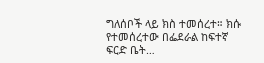ግለሰቦች ላይ ክስ ተመሰረተ። ክሱ የተመሰረተው በፌደራል ከፍተኛ ፍርድ ቤት…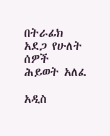በትራፊክ አደጋ የሁለት ሰዎች ሕይወት አለፈ

አዲስ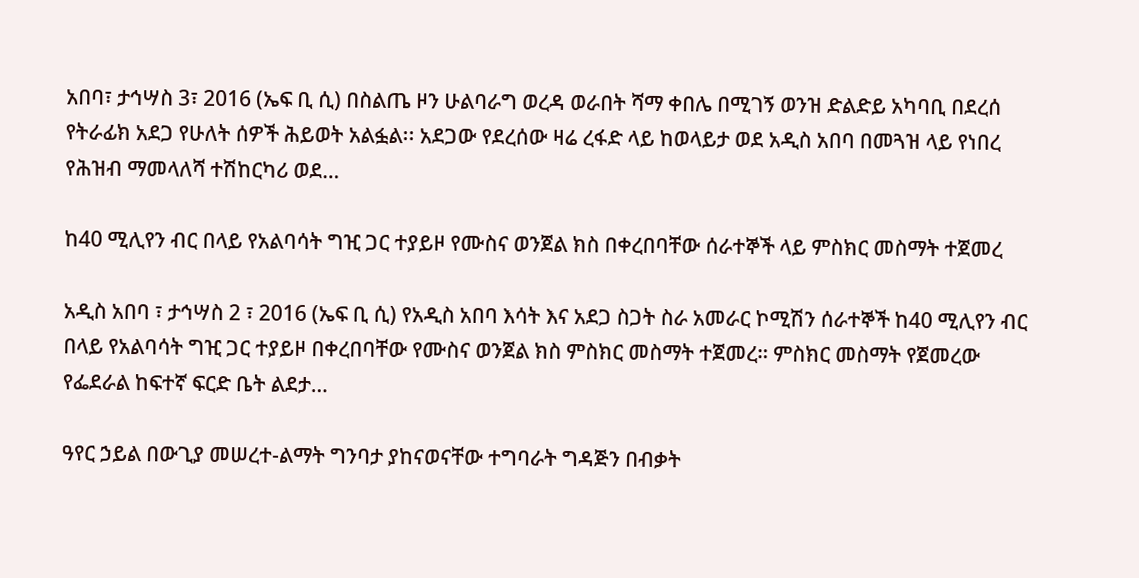አበባ፣ ታኅሣስ 3፣ 2016 (ኤፍ ቢ ሲ) በስልጤ ዞን ሁልባራግ ወረዳ ወራበት ሻማ ቀበሌ በሚገኝ ወንዝ ድልድይ አካባቢ በደረሰ የትራፊክ አደጋ የሁለት ሰዎች ሕይወት አልፏል፡፡ አደጋው የደረሰው ዛሬ ረፋድ ላይ ከወላይታ ወደ አዲስ አበባ በመጓዝ ላይ የነበረ የሕዝብ ማመላለሻ ተሽከርካሪ ወደ…

ከ40 ሚሊየን ብር በላይ የአልባሳት ግዢ ጋር ተያይዞ የሙስና ወንጀል ክስ በቀረበባቸው ሰራተኞች ላይ ምስክር መስማት ተጀመረ

አዲስ አበባ ፣ ታኅሣስ 2 ፣ 2016 (ኤፍ ቢ ሲ) የአዲስ አበባ እሳት እና አደጋ ስጋት ስራ አመራር ኮሚሽን ሰራተኞች ከ40 ሚሊየን ብር በላይ የአልባሳት ግዢ ጋር ተያይዞ በቀረበባቸው የሙስና ወንጀል ክስ ምስክር መስማት ተጀመረ። ምስክር መስማት የጀመረው የፌደራል ከፍተኛ ፍርድ ቤት ልደታ…

ዓየር ኃይል በውጊያ መሠረተ-ልማት ግንባታ ያከናወናቸው ተግባራት ግዳጅን በብቃት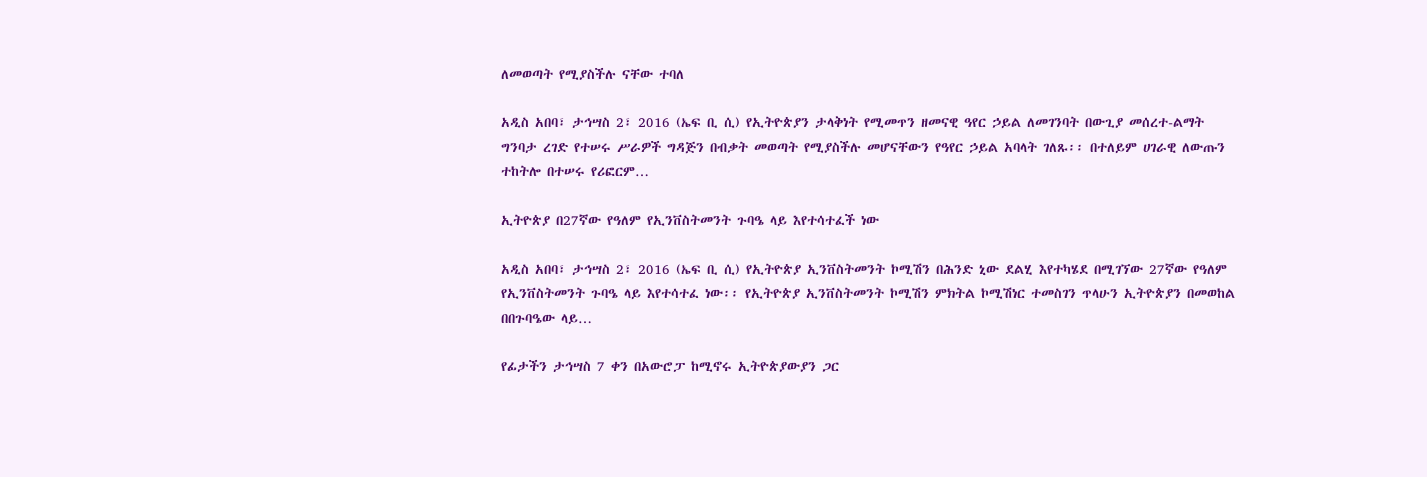ለመወጣት የሚያስችሉ ናቸው ተባለ

አዲስ አበባ፣ ታኅሣስ 2፣ 2016 (ኤፍ ቢ ሲ) የኢትዮጵያን ታላቅነት የሚመጥን ዘመናዊ ዓየር ኃይል ለመገንባት በውጊያ መሰረተ-ልማት ግንባታ ረገድ የተሠሩ ሥራዎች ግዳጅን በብቃት መወጣት የሚያስችሉ መሆናቸውን የዓየር ኃይል አባላት ገለጹ፡፡ በተለይም ሀገራዊ ለውጡን ተከትሎ በተሠሩ የሪፎርም…

ኢትዮጵያ በ27ኛው የዓለም የኢንቨስትመንት ጉባዔ ላይ እየተሳተፈች ነው

አዲስ አበባ፣ ታኅሣስ 2፣ 2016 (ኤፍ ቢ ሲ) የኢትዮጵያ ኢንቨስትመንት ኮሚሽን በሕንድ ኒው ደልሂ እየተካሄደ በሚገኘው 27ኛው የዓለም የኢንቨስትመንት ጉባዔ ላይ እየተሳተፈ ነው፡፡ የኢትዮጵያ ኢንቨስትመንት ኮሚሽን ምክትል ኮሚሽነር ተመስገን ጥላሁን ኢትዮጵያን በመወከል በበጉባዔው ላይ…

የፊታችን ታኅሣስ 7 ቀን በአውሮፓ ከሚኖሩ ኢትዮጵያውያን ጋር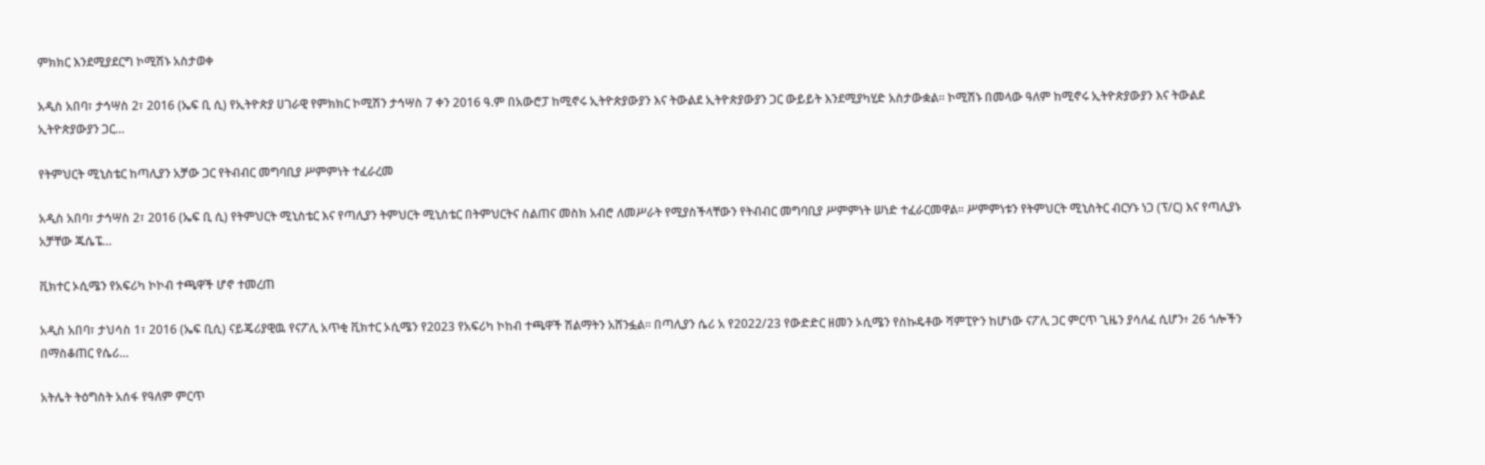ምክክር እንደሚያደርግ ኮሚሽኑ አስታወቀ

አዲስ አበባ፣ ታኅሣስ 2፣ 2016 (ኤፍ ቢ ሲ) የኢትዮጵያ ሀገራዊ የምክክር ኮሚሽን ታኅሣስ 7 ቀን 2016 ዓ.ም በአውሮፓ ከሚኖሩ ኢትዮጵያውያን እና ትውልደ ኢትዮጵያውያን ጋር ውይይት እንደሚያካሂድ አስታውቋል፡፡ ኮሚሽኑ በመላው ዓለም ከሚኖሩ ኢትዮጵያውያን እና ትውልደ ኢትዮጵያውያን ጋር…

የትምህርት ሚኒስቴር ከጣሊያን አቻው ጋር የትብብር መግባቢያ ሥምምነት ተፈራረመ

አዲስ አበባ፣ ታኅሣስ 2፣ 2016 (ኤፍ ቢ ሲ) የትምህርት ሚኒስቴር እና የጣሊያን ትምህርት ሚኒስቴር በትምህርትና ስልጠና መስክ አብሮ ለመሥራት የሚያስችላቸውን የትብብር መግባቢያ ሥምምነት ሠነድ ተፈራርመዋል፡፡ ሥምምነቱን የትምህርት ሚኒስትር ብርሃኑ ነጋ (ፕ/ር) እና የጣሊያኑ አቻቸው ጁሴፔ…

ቪክተር ኦሲሜን የአፍሪካ ኮኮብ ተጫዋች ሆኖ ተመረጠ

አዲስ አበባ፣ ታህሳስ 1፣ 2016 (ኤፍ ቢሲ) ናይጄሪያዊዉ የናፖሊ አጥቂ ቪክተር ኦሲሜን የ2023 የአፍሪካ ኮከብ ተጫዋች ሽልማትን አሸንፏል። በጣሊያን ሴሪ አ የ2022/23 የውድድር ዘመን ኦሲሜን የስኩዴቶው ሻምፒዮን ከሆነው ናፖሊ ጋር ምርጥ ጊዜን ያሳለፈ ሲሆን፥ 26 ጎሎችን በማስቆጠር የሴሪ…

አትሌት ትዕግስት አሰፋ የዓለም ምርጥ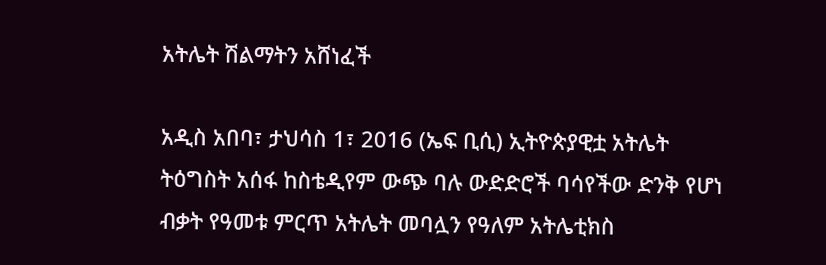አትሌት ሽልማትን አሸነፈች

አዲስ አበባ፣ ታህሳስ 1፣ 2016 (ኤፍ ቢሲ) ኢትዮጵያዊቷ አትሌት ትዕግስት አሰፋ ከስቴዲየም ውጭ ባሉ ውድድሮች ባሳየችው ድንቅ የሆነ ብቃት የዓመቱ ምርጥ አትሌት መባሏን የዓለም አትሌቲክስ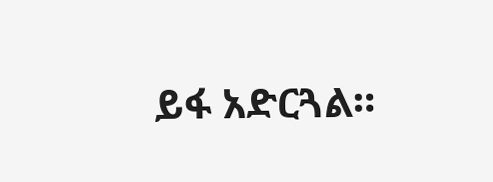ይፋ አድርጓል።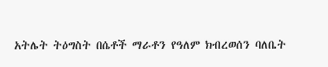አትሌት ትዕግስት በሴቶች ማራቶን የዓለም ክብረወሰን ባለቤት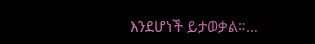እንደሆነች ይታወቃል።…